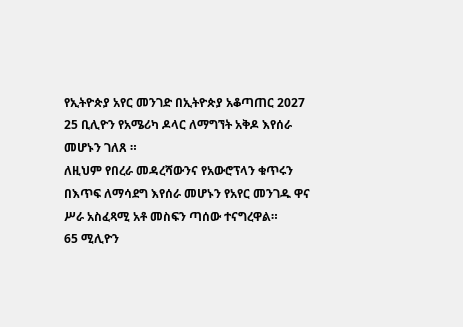የኢትዮጵያ አየር መንገድ በኢትዮጵያ አቆጣጠር 2027 25 ቢሊዮን የአሜሪካ ዶላር ለማግኘት አቅዶ እየሰራ መሆኑን ገለጸ ።
ለዚህም የበረራ መዳረሻውንና የአውሮፕላን ቁጥሩን በእጥፍ ለማሳደግ እየሰራ መሆኑን የአየር መንገዱ ዋና ሥራ አስፈጻሚ አቶ መስፍን ጣሰው ተናግረዋል።
65 ሚሊዮን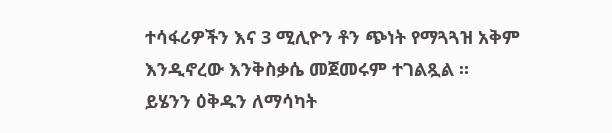ተሳፋሪዎችን እና 3 ሚሊዮን ቶን ጭነት የማጓጓዝ አቅም እንዲኖረው እንቅስቃሴ መጀመሩም ተገልጿል ።
ይሄንን ዕቅዱን ለማሳካት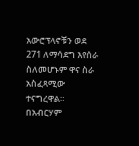አውሮፕላኖቹን ወደ 271 ለማሳደግ እየሰራ ስለመሆኑም ዋና ስራ አስፈጻሚው ተናግረዋል።
በአብርሃም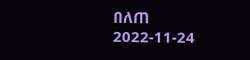በለጠ
2022-11-24